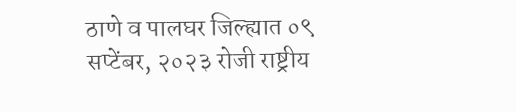ठाणे व पालघर जिल्ह्यात ०९ सप्टेंबर, २०२३ रोजी राष्ट्रीय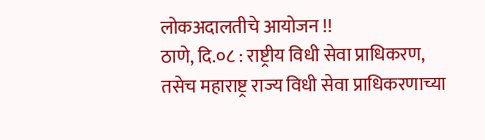लोकअदालतीचे आयोजन !!
ठाणे, दि.०८ : राष्ट्रीय विधी सेवा प्राधिकरण, तसेच महाराष्ट्र राज्य विधी सेवा प्राधिकरणाच्या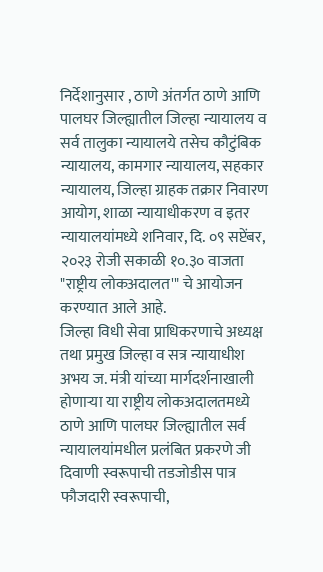निर्देशानुसार , ठाणे अंतर्गत ठाणे आणि पालघर जिल्ह्यातील जिल्हा न्यायालय व सर्व तालुका न्यायालये तसेच कौटुंबिक न्यायालय, कामगार न्यायालय, सहकार न्यायालय, जिल्हा ग्राहक तक्रार निवारण आयोग, शाळा न्यायाधीकरण व इतर न्यायालयांमध्ये शनिवार, दि. ०९ सप्टेंबर, २०२३ रोजी सकाळी १०.३० वाजता "राष्ट्रीय लोकअदालत'" चे आयोजन करण्यात आले आहे.
जिल्हा विधी सेवा प्राधिकरणाचे अध्यक्ष तथा प्रमुख जिल्हा व सत्र न्यायाधीश अभय ज. मंत्री यांच्या मार्गदर्शनाखाली होणाऱ्या या राष्ट्रीय लोकअदालतमध्ये ठाणे आणि पालघर जिल्ह्यातील सर्व न्यायालयांमधील प्रलंबित प्रकरणे जी दिवाणी स्वरूपाची तडजोडीस पात्र फौजदारी स्वरूपाची,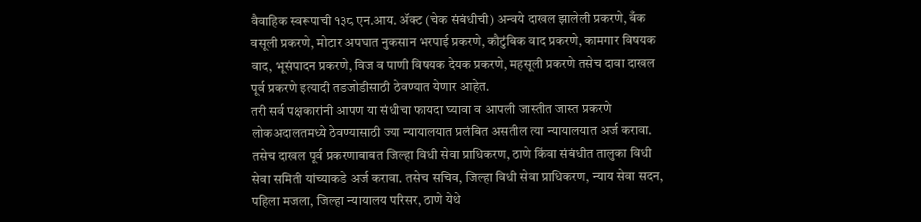वैवाहिक स्वरूपाची १३८ एन.आय. ॲक्ट (चेक संबंधीची) अन्वये दाखल झालेली प्रकरणे, बँक वसूली प्रकरणे, मोटार अपघात नुकसान भरपाई प्रकरणे, कौटुंबिक वाद प्रकरणे, कामगार विषयक वाद, भूसंपादन प्रकरणे, विज व पाणी विषयक देयक प्रकरणे, महसूली प्रकरणे तसेच दावा दाखल पूर्व प्रकरणे इत्यादी तडजोडीसाठी ठेवण्यात येणार आहेत.
तरी सर्व पक्षकारांनी आपण या संधीचा फायदा घ्यावा व आपली जास्तीत जास्त प्रकरणे लोकअदालतमध्ये ठेवण्यासाठी ज्या न्यायालयात प्रलंबित असतील त्या न्यायालयात अर्ज करावा. तसेच दाखल पूर्व प्रकरणाबाबत जिल्हा विधी सेवा प्राधिकरण, ठाणे किंवा संबंधीत तालुका विधी सेवा समिती यांच्याकडे अर्ज करावा. तसेच सचिव, जिल्हा विधी सेवा प्राधिकरण, न्याय सेवा सदन, पहिला मजला, जिल्हा न्यायालय परिसर, ठाणे येथे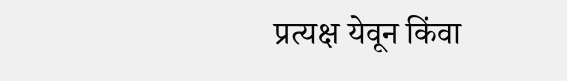प्रत्यक्ष येवून किंवा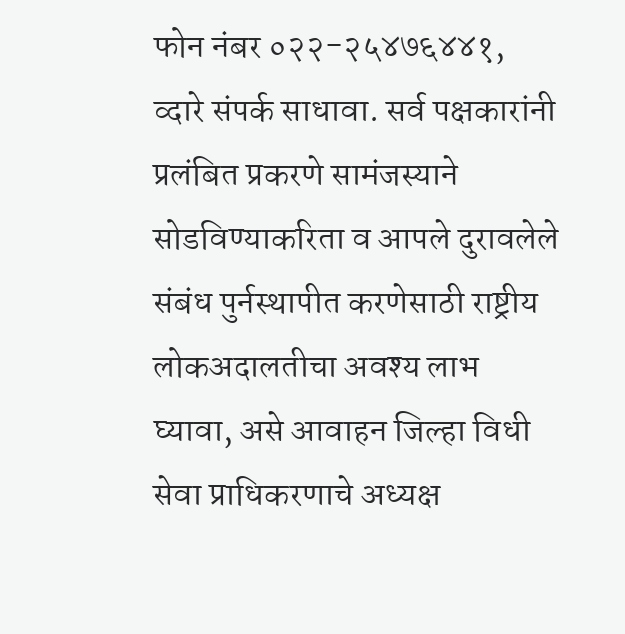फोन नंबर ०२२-२५४७६४४१, व्दारे संपर्क साधावा. सर्व पक्षकारांनी प्रलंबित प्रकरणे सामंजस्याने सोडविण्याकरिता व आपले दुरावलेले संबंध पुर्नस्थापीत करणेसाठी राष्ट्रीय लोकअदालतीचा अवश्य लाभ घ्यावा, असे आवाहन जिल्हा विधी सेवा प्राधिकरणाचे अध्यक्ष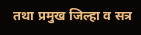तथा प्रमुख जिल्हा व सत्र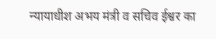न्यायाधीश अभय मंत्री व सचिव ईश्वर का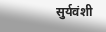सुर्यवंशी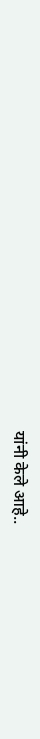यांनी केले आहे..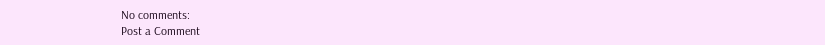No comments:
Post a Comment